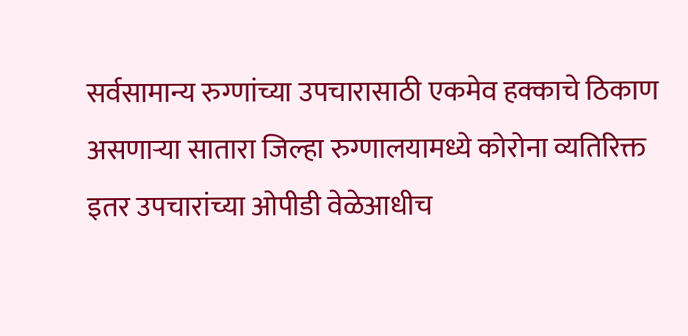सर्वसामान्य रुग्णांच्या उपचारासाठी एकमेव हक्काचे ठिकाण असणाऱ्या सातारा जिल्हा रुग्णालयामध्ये कोरोना व्यतिरिक्त इतर उपचारांच्या ओपीडी वेळेआधीच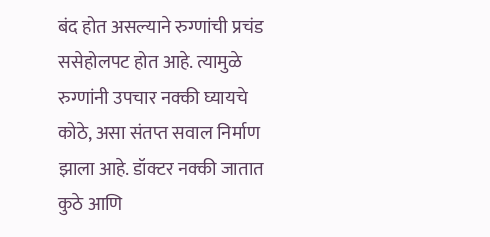बंद होत असल्याने रुग्णांची प्रचंड ससेहोलपट होत आहे. त्यामुळे रुग्णांनी उपचार नक्की घ्यायचे कोठे, असा संतप्त सवाल निर्माण झाला आहे. डॉक्टर नक्की जातात कुठे आणि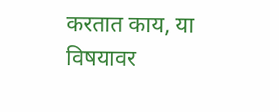करतात काय, या विषयावर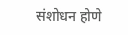संशोधन होणे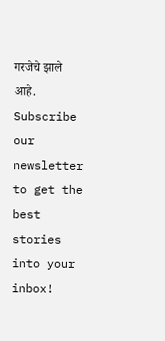गरजेचे झाले आहे.
Subscribe our newsletter to get the best stories into your inbox!